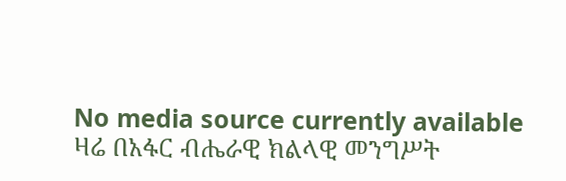No media source currently available
ዛሬ በአፋር ብሔራዊ ክልላዊ መንግሥት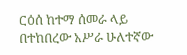ርዕሰ ከተማ ሰመራ ላይ በተከበረው አሥራ ሁለተኛው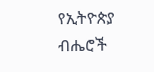የኢትዮጵያ ብሔሮች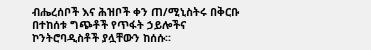ብሔረሰቦች እና ሕዝቦች ቀን ጠ/ሚኒስትሩ በቅርቡ በተከሰቱ ግጭቶች የጥፋት ኃይሎችና ኮንትሮባዲስቶች ያሏቸውን ከሰሱ፡፡